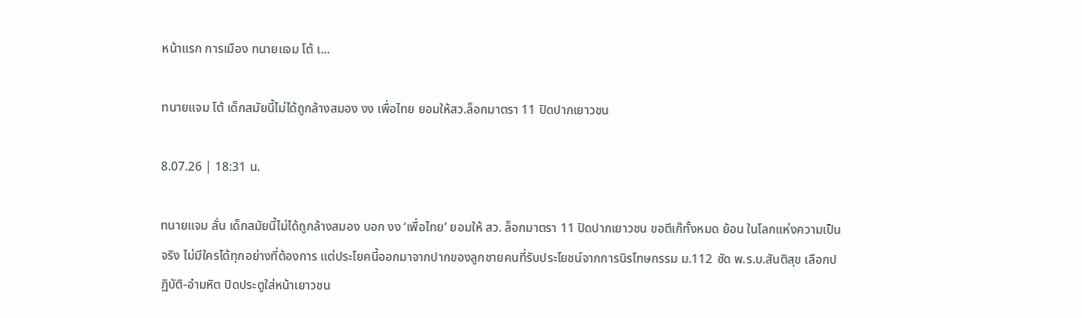หน้าแรก การเมือง ทนายแจม โต้ เ...

ทนายแจม โต้ เด็กสมัยนี้ไม่ได้ถูกล้างสมอง งง เพื่อไทย ยอมให้สว.ล็อกมาตรา 11 ปิดปากเยาวชน

8.07.26 | 18:31 น.

ทนายแจม ลั่น เด็กสมัยนี้ไม่ได้ถูกล้างสมอง บอก งง ‘เพื่อไทย’ ยอมให้ สว. ล็อกมาตรา 11 ปิดปากเยาวชน ขอตีเก๊ทั้งหมด ย้อน ในโลกแห่งความเป็นจริง ไม่มีใครได้ทุกอย่างที่ต้องการ แต่ประโยคนี้ออกมาจากปากของลูกชายคนที่รับประโยชน์จากการนิรโทษกรรม ม.112 ซัด พ.ร.บ.สันติสุข เลือกปฏิบัติ-อำมหิต ปิดประตูใส่หน้าเยาวชน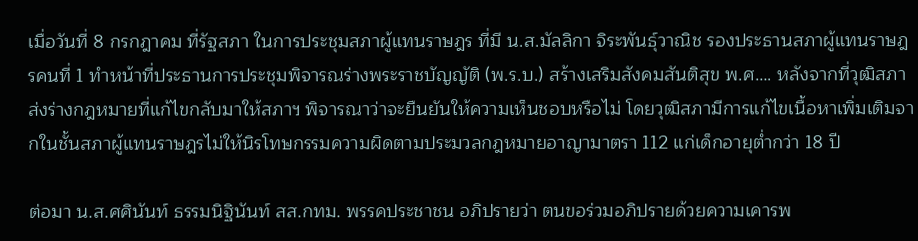เมื่อวันที่ 8 กรกฎาคม ที่รัฐสภา ในการประชุมสภาผู้แทนราษฎร ที่มี น.ส.มัลลิกา จิระพันธุ์วาณิช รองประธานสภาผู้แทนราษฎรคนที่ 1 ทำหน้าที่ประธานการประชุมพิจารณร่างพระราชบัญญัติ (พ.ร.บ.) สร้างเสริมสังคมสันติสุข พ.ศ…. หลังจากที่วุฒิสภาส่งร่างกฎหมายที่แก้ไขกลับมาให้สภาฯ พิจารณาว่าจะยืนยันให้ความเห็นชอบหรือไม่ โดยวุฒิสภามีการแก้ไขเนื้อหาเพิ่มเติมจากในชั้นสภาผู้แทนราษฎรไม่ให้นิรโทษกรรมความผิดตามประมวลกฎหมายอาญามาตรา 112 แก่เด็กอายุต่ำกว่า 18 ปี

ต่อมา น.ส.ศศินันท์ ธรรมนิฐินันท์ สส.กทม. พรรคประชาชน อภิปรายว่า ตนขอร่วมอภิปรายด้วยความเคารพ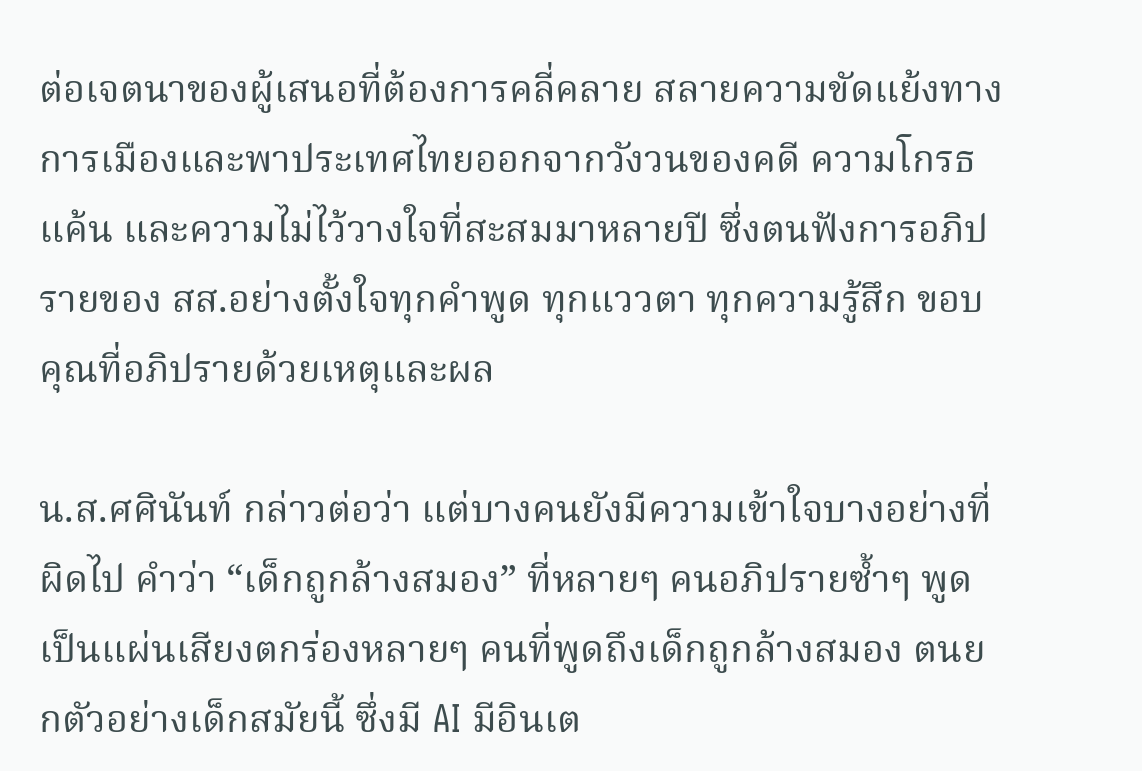ต่อเจตนาของผู้เสนอที่ต้องการคลี่คลาย สลายความขัดแย้งทางการเมืองและพาประเทศไทยออกจากวังวนของคดี ความโกรธแค้น และความไม่ไว้วางใจที่สะสมมาหลายปี ซึ่งตนฟังการอภิปรายของ สส.อย่างตั้งใจทุกคำพูด ทุกแววตา ทุกความรู้สึก ขอบคุณที่อภิปรายด้วยเหตุและผล

น.ส.ศศินันท์ กล่าวต่อว่า แต่บางคนยังมีความเข้าใจบางอย่างที่ผิดไป คำว่า “เด็กถูกล้างสมอง” ที่หลายๆ คนอภิปรายซ้ำๆ พูดเป็นแผ่นเสียงตกร่องหลายๆ คนที่พูดถึงเด็กถูกล้างสมอง ตนยกตัวอย่างเด็กสมัยนี้ ซึ่งมี AI มีอินเต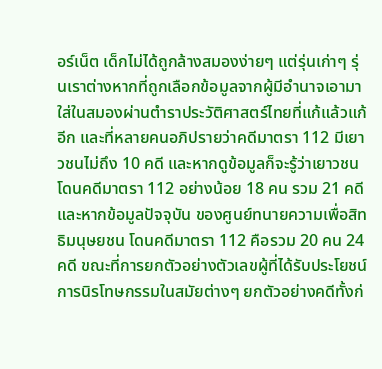อร์เน็ต เด็กไม่ได้ถูกล้างสมองง่ายๆ แต่รุ่นเก่าๆ รุ่นเราต่างหากที่ถูกเลือกข้อมูลจากผู้มีอำนาจเอามาใส่ในสมองผ่านตำราประวัติศาสตร์ไทยที่แก้แล้วแก้อีก และที่หลายคนอภิปรายว่าคดีมาตรา 112 มีเยาวชนไม่ถึง 10 คดี และหากดูข้อมูลก็จะรู้ว่าเยาวชนโดนคดีมาตรา 112 อย่างน้อย 18 คน รวม 21 คดี และหากข้อมูลปัจจุบัน ของศูนย์ทนายความเพื่อสิทธิมนุษยชน โดนคดีมาตรา 112 คือรวม 20 คน 24 คดี ขณะที่การยกตัวอย่างตัวเลขผู้ที่ได้รับประโยชน์การนิรโทษกรรมในสมัยต่างๆ ยกตัวอย่างคดีทั้งก่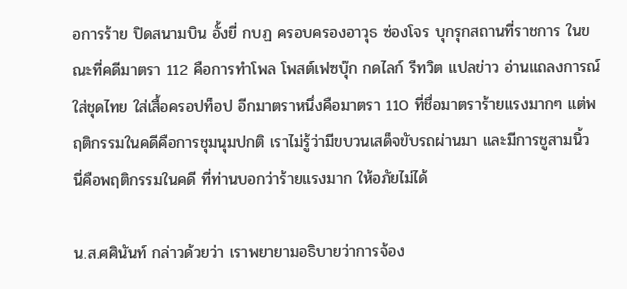อการร้าย ปิดสนามบิน อั้งยี่ กบฏ ครอบครองอาวุธ ซ่องโจร บุกรุกสถานที่ราชการ ในขณะที่คดีมาตรา 112 คือการทำโพล โพสต์เฟซบุ๊ก กดไลก์ รีทวิต แปลข่าว อ่านแถลงการณ์ ใส่ชุดไทย ใส่เสื้อครอปท็อป อีกมาตราหนึ่งคือมาตรา 110 ที่ชื่อมาตราร้ายแรงมากๆ แต่พฤติกรรมในคดีคือการชุมนุมปกติ เราไม่รู้ว่ามีขบวนเสด็จขับรถผ่านมา และมีการชูสามนิ้ว นี่คือพฤติกรรมในคดี ที่ท่านบอกว่าร้ายแรงมาก ให้อภัยไม่ได้

น.ส.ศศินันท์ กล่าวด้วยว่า เราพยายามอธิบายว่าการจ้อง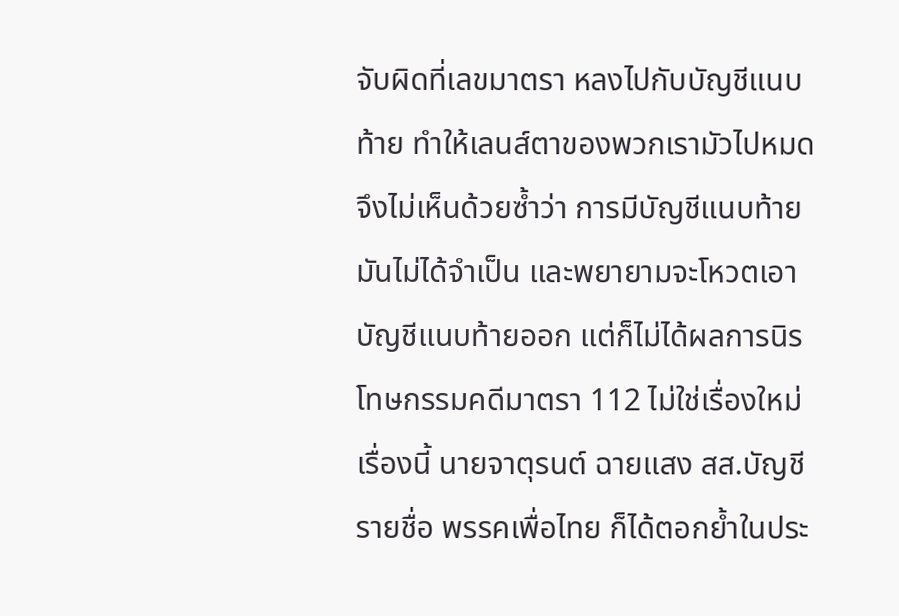จับผิดที่เลขมาตรา หลงไปกับบัญชีแนบท้าย ทำให้เลนส์ตาของพวกเรามัวไปหมด จึงไม่เห็นด้วยซ้ำว่า การมีบัญชีแนบท้ายมันไม่ได้จำเป็น และพยายามจะโหวตเอาบัญชีแนบท้ายออก แต่ก็ไม่ได้ผลการนิรโทษกรรมคดีมาตรา 112 ไม่ใช่เรื่องใหม่ เรื่องนี้ นายจาตุรนต์ ฉายแสง สส.บัญชีรายชื่อ พรรคเพื่อไทย ก็ได้ตอกย้ำในประ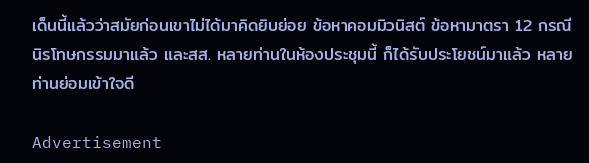เด็นนี้แล้วว่าสมัยก่อนเขาไม่ได้มาคิดยิบย่อย ข้อหาคอมมิวนิสต์ ข้อหามาตรา 12 กรณีนิรโทษกรรมมาแล้ว และสส. หลายท่านในห้องประชุมนี้ ก็ได้รับประโยชน์มาแล้ว หลายท่านย่อมเข้าใจดี

Advertisement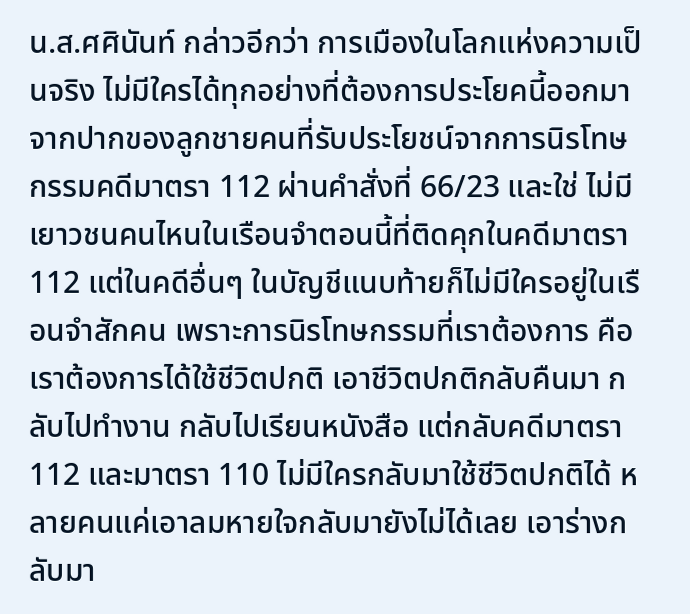น.ส.ศศินันท์ กล่าวอีกว่า การเมืองในโลกแห่งความเป็นจริง ไม่มีใครได้ทุกอย่างที่ต้องการประโยคนี้ออกมาจากปากของลูกชายคนที่รับประโยชน์จากการนิรโทษกรรมคดีมาตรา 112 ผ่านคำสั่งที่ 66/23 และใช่ ไม่มีเยาวชนคนไหนในเรือนจำตอนนี้ที่ติดคุกในคดีมาตรา 112 แต่ในคดีอื่นๆ ในบัญชีแนบท้ายก็ไม่มีใครอยู่ในเรือนจำสักคน เพราะการนิรโทษกรรมที่เราต้องการ คือเราต้องการได้ใช้ชีวิตปกติ เอาชีวิตปกติกลับคืนมา กลับไปทำงาน กลับไปเรียนหนังสือ แต่กลับคดีมาตรา 112 และมาตรา 110 ไม่มีใครกลับมาใช้ชีวิตปกติได้ หลายคนแค่เอาลมหายใจกลับมายังไม่ได้เลย เอาร่างกลับมา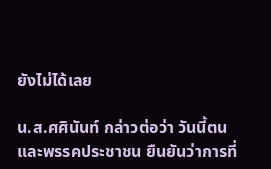ยังไม่ได้เลย

น.ส.ศศินันท์ กล่าวต่อว่า วันนี้ตนและพรรคประชาชน ยืนยันว่าการที่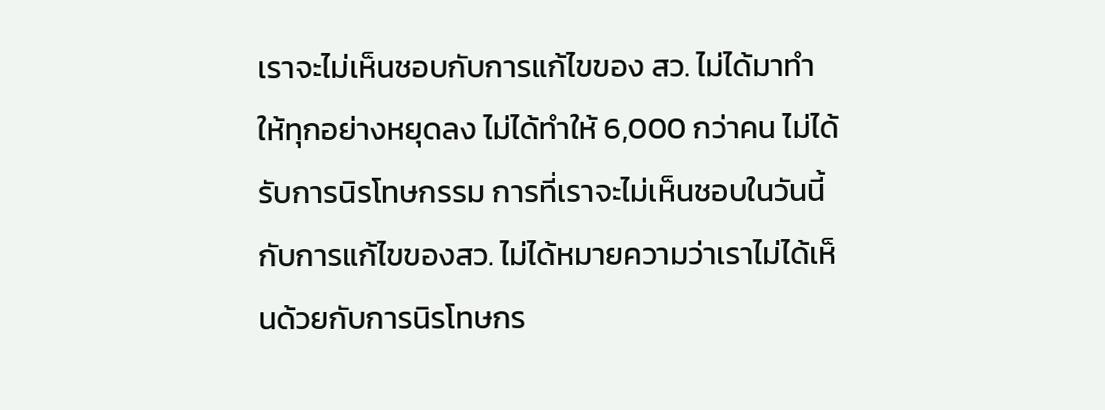เราจะไม่เห็นชอบกับการแก้ไขของ สว. ไม่ได้มาทำให้ทุกอย่างหยุดลง ไม่ได้ทำให้ 6,000 กว่าคน ไม่ได้รับการนิรโทษกรรม การที่เราจะไม่เห็นชอบในวันนี้กับการแก้ไขของสว. ไม่ได้หมายความว่าเราไม่ได้เห็นด้วยกับการนิรโทษกร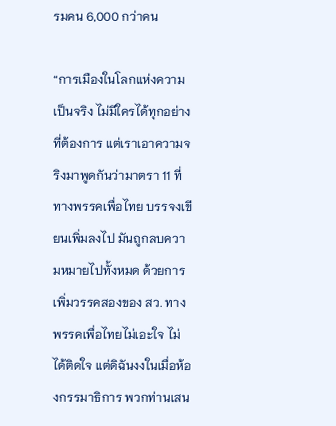รมคน 6,000 กว่าคน

“การเมืองในโลกแห่งความเป็นจริง ไม่มีใครได้ทุกอย่างที่ต้องการ แต่เราเอาความจริงมาพูดกันว่ามาตรา 11 ที่ทางพรรคเพื่อไทย บรรจงเขียนเพิ่มลงไป มันถูกลบความหมายไปทั้งหมด ด้วยการเพิ่มวรรคสองของ สว. ทางพรรคเพื่อไทยไม่เอะใจ ไม่ได้ติดใจ แต่ดิฉันงงในเมื่อห้องกรรมาธิการ พวกท่านเสน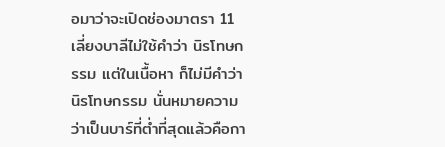อมาว่าจะเปิดช่องมาตรา 11 เลี่ยงบาลีไม่ใช้คำว่า นิรโทษกรรม แต่ในเนื้อหา ก็ไม่มีคำว่านิรโทษกรรม นั่นหมายความว่าเป็นบาร์ที่ต่ำที่สุดแล้วคือกา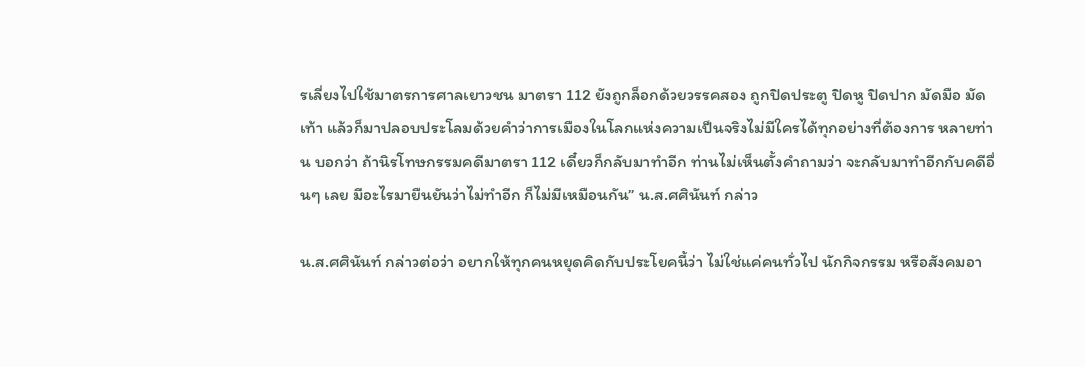รเลี่ยงไปใช้มาตรการศาลเยาวชน มาตรา 112 ยังถูกล็อกด้วยวรรคสอง ถูกปิดประตู ปิดหู ปิดปาก มัดมือ มัดเท้า แล้วก็มาปลอบประโลมด้วยคำว่าการเมืองในโลกแห่งความเป็นจริงไม่มีใครได้ทุกอย่างที่ต้องการ หลายท่าน บอกว่า ถ้านิรโทษกรรมคดีมาตรา 112 เดี๋ยวก็กลับมาทำอีก ท่านไม่เห็นตั้งคำถามว่า จะกลับมาทำอีกกับคดีอื่นๆ เลย มีอะไรมายืนยันว่าไม่ทำอีก ก็ไม่มีเหมือนกัน” น.ส.ศศินันท์ กล่าว

น.ส.ศศินันท์ กล่าวต่อว่า อยากให้ทุกคนหยุดคิดกับประโยคนี้ว่า ไม่ใช่แค่คนทั่วไป นักกิจกรรม หรือสังคมอา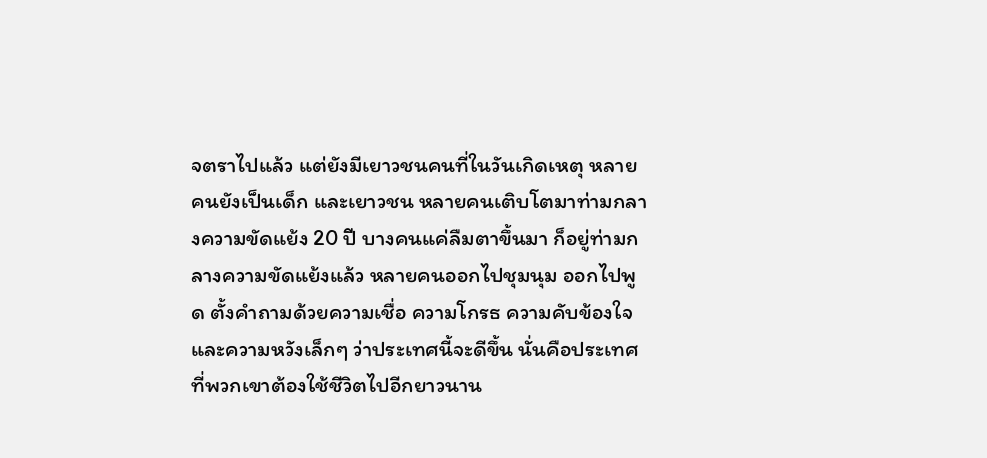จตราไปแล้ว แต่ยังมีเยาวชนคนที่ในวันเกิดเหตุ หลายคนยังเป็นเด็ก และเยาวชน หลายคนเติบโตมาท่ามกลางความขัดแย้ง 20 ปี บางคนแค่ลืมตาขึ้นมา ก็อยู่ท่ามกลางความขัดแย้งแล้ว หลายคนออกไปชุมนุม ออกไปพูด ตั้งคำถามด้วยความเชื่อ ความโกรธ ความคับข้องใจและความหวังเล็กๆ ว่าประเทศนี้จะดีขึ้น นั่นคือประเทศที่พวกเขาต้องใช้ชีวิตไปอีกยาวนาน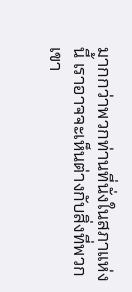มากกว่าพวกท่านที่นั่งในสภาแห่งนี้ เราอาจจะเห็นต่างกับสิ่งที่พวกเขา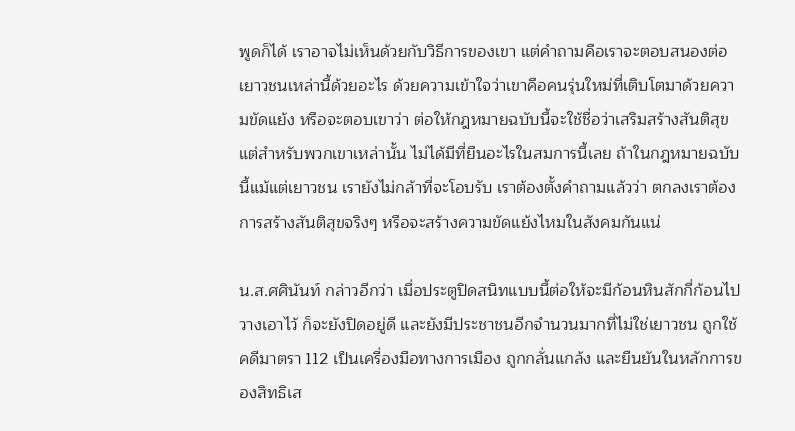พูดก็ได้ เราอาจไม่เห็นด้วยกับวิธีการของเขา แต่คำถามคือเราจะตอบสนองต่อเยาวชนเหล่านี้ด้วยอะไร ด้วยความเข้าใจว่าเขาคือคนรุ่นใหม่ที่เติบโตมาด้วยความขัดแย้ง หรือจะตอบเขาว่า ต่อให้กฎหมายฉบับนี้จะใช้ชื่อว่าเสริมสร้างสันติสุข แต่สำหรับพวกเขาเหล่านั้น ไม่ได้มีที่ยืนอะไรในสมการนี้เลย ถ้าในกฎหมายฉบับนี้แม้แต่เยาวชน เรายังไม่กล้าที่จะโอบรับ เราต้องตั้งคำถามแล้วว่า ตกลงเราต้องการสร้างสันติสุขจริงๆ หรือจะสร้างความขัดแย้งไหมในสังคมกันแน่

น.ส.ศศินันท์ กล่าวอีกว่า เมื่อประตูปิดสนิทแบบนี้ต่อให้จะมีก้อนหินสักกี่ก้อนไปวางเอาไว้ ก็จะยังปิดอยู่ดี และยังมีประชาชนอีกจำนวนมากที่ไม่ใช่เยาวชน ถูกใช้คดีมาตรา 112 เป็นเครื่องมือทางการเมือง ถูกกลั่นแกล้ง และยืนยันในหลักการของสิทธิเส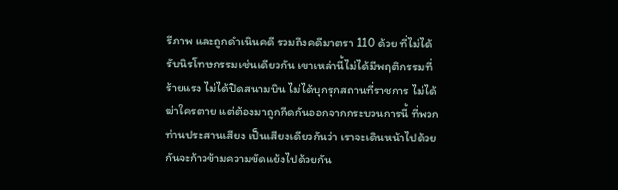รีภาพ และถูกดำเนินคดี รวมถึงคดีมาตรา 110 ด้วย ที่ไม่ได้รับนิรโทษกรรมเช่นเดียวกัน เขาเหล่านี้ไม่ได้มีพฤติกรรมที่ร้ายแรง ไม่ได้ปิดสนามบิน ไม่ได้บุกรุกสถานที่ราชการ ไม่ได้ฆ่าใครตาย แต่ต้องมาถูกกีดกันออกจากกระบวนการนี้ ที่พวกท่านประสานเสียง เป็นเสียงเดียวกันว่า เราจะเดินหน้าไปด้วยกันจะก้าวข้ามความขัดแย้งไปด้วยกัน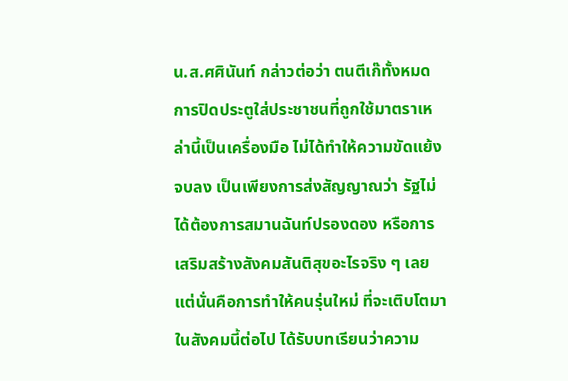น.ส.ศศินันท์ กล่าวต่อว่า ตนตีเก๊ทั้งหมด การปิดประตูใส่ประชาชนที่ถูกใช้มาตราเหล่านี้เป็นเครื่องมือ ไม่ได้ทำให้ความขัดแย้งจบลง เป็นเพียงการส่งสัญญาณว่า รัฐไม่ได้ต้องการสมานฉันท์ปรองดอง หรือการเสริมสร้างสังคมสันติสุขอะไรจริง ๆ เลย แต่นั่นคือการทำให้คนรุ่นใหม่ ที่จะเติบโตมาในสังคมนี้ต่อไป ได้รับบทเรียนว่าความ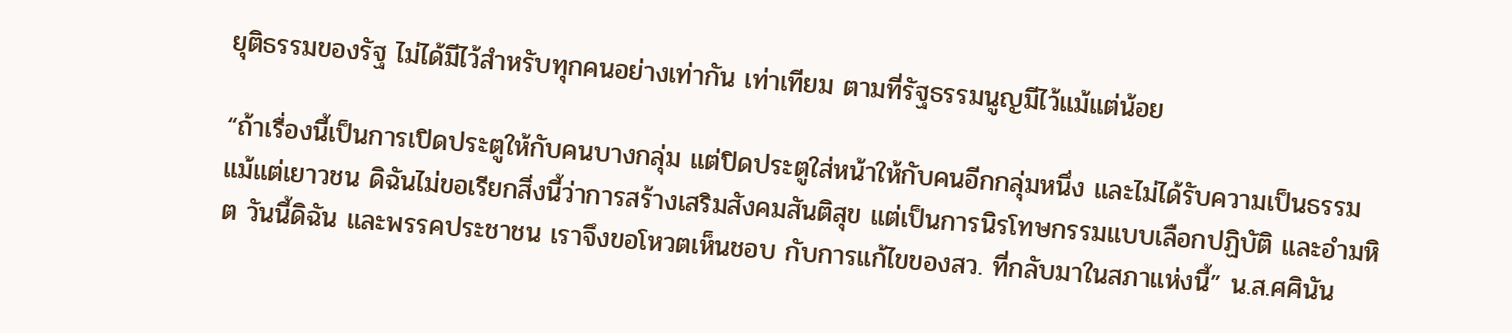ยุติธรรมของรัฐ ไม่ได้มีไว้สำหรับทุกคนอย่างเท่ากัน เท่าเทียม ตามที่รัฐธรรมนูญมีไว้แม้แต่น้อย

“ถ้าเรื่องนี้เป็นการเปิดประตูให้กับคนบางกลุ่ม แต่ปิดประตูใส่หน้าให้กับคนอีกกลุ่มหนึ่ง และไม่ได้รับความเป็นธรรม แม้แต่เยาวชน ดิฉันไม่ขอเรียกสิ่งนี้ว่าการสร้างเสริมสังคมสันติสุข แต่เป็นการนิรโทษกรรมแบบเลือกปฏิบัติ และอำมหิต วันนี้ดิฉัน และพรรคประชาชน เราจึงขอโหวตเห็นชอบ กับการแก้ไขของสว. ที่กลับมาในสภาแห่งนี้” น.ส.ศศินัน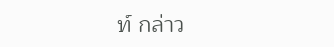ท์ กล่าว